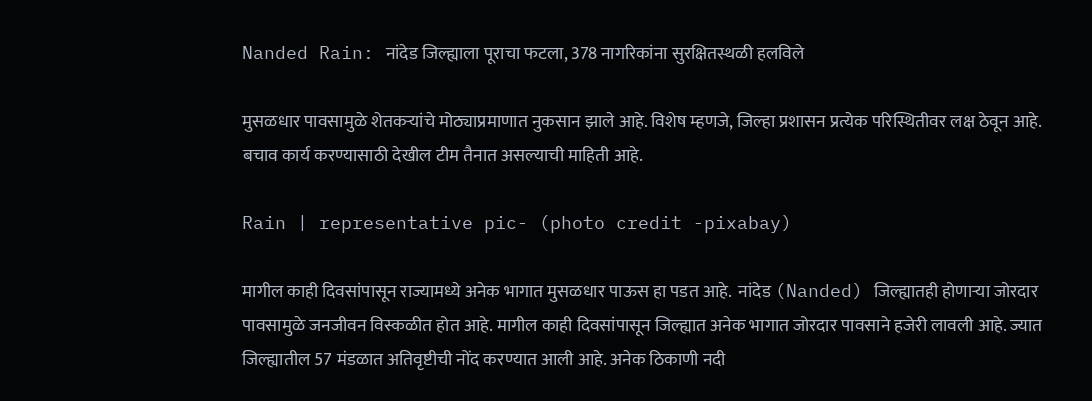Nanded Rain: नांदेड जिल्ह्याला पूराचा फटला, 378 नागरिकांना सुरक्षितस्थळी हलविले

मुसळधार पावसामुळे शेतकऱ्यांचे मोठ्याप्रमाणात नुकसान झाले आहे. विशेष म्हणजे, जिल्हा प्रशासन प्रत्येक परिस्थितीवर लक्ष ठेवून आहे. बचाव कार्य करण्यासाठी देखील टीम तैनात असल्याची माहिती आहे.

Rain | representative pic- (photo credit -pixabay)

मागील काही दिवसांपासून राज्यामध्ये अनेक भागात मुसळधार पाऊस हा पडत आहे.  नांदेड (Nanded) जिल्ह्यातही होणाऱ्या जोरदार पावसामुळे जनजीवन विस्कळीत होत आहे. मागील काही दिवसांपासून जिल्ह्यात अनेक भागात जोरदार पावसाने हजेरी लावली आहे. ज्यात जिल्ह्यातील 57 मंडळात अतिवृष्टीची नोंद करण्यात आली आहे. अनेक ठिकाणी नदी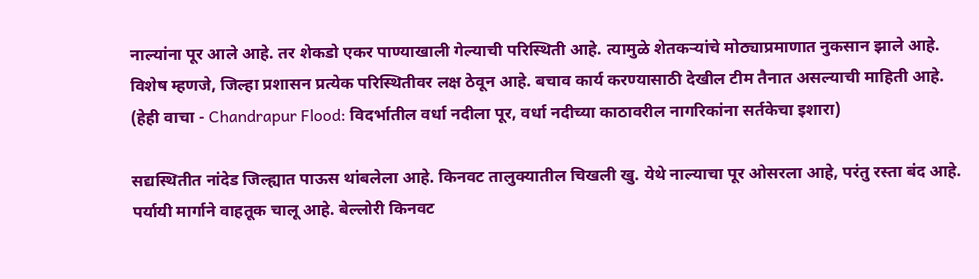नाल्यांना पूर आले आहे. तर शेकडो एकर पाण्याखाली गेल्याची परिस्थिती आहे. त्यामुळे शेतकऱ्यांचे मोठ्याप्रमाणात नुकसान झाले आहे. विशेष म्हणजे, जिल्हा प्रशासन प्रत्येक परिस्थितीवर लक्ष ठेवून आहे. बचाव कार्य करण्यासाठी देखील टीम तैनात असल्याची माहिती आहे.  (हेही वाचा - Chandrapur Flood: विदर्भातील वर्धा नदीला पूर, वर्धा नदीच्या काठावरील नागरिकांना सर्तकेचा इशारा)

सद्यस्थितीत नांदेड जिल्ह्यात पाऊस थांबलेला आहे. किनवट तालुक्यातील चिखली खु. येथे नाल्याचा पूर ओसरला आहे, परंतु रस्ता बंद आहे. पर्यायी मार्गाने वाहतूक चालू आहे. बेल्लोरी किनवट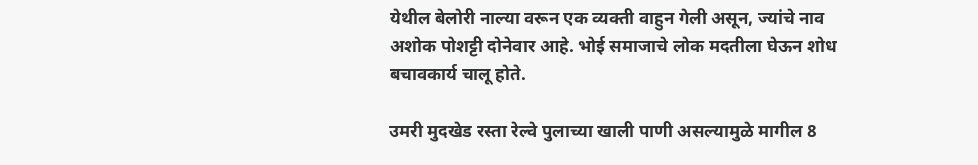येथील बेलोरी नाल्या वरून एक व्यक्ती वाहुन गेली असून, ज्यांचे नाव अशोक पोशट्टी दोनेवार आहे. भोई समाजाचे लोक मदतीला घेऊन शोध बचावकार्य चालू होते.

उमरी मुदखेड रस्ता रेल्वे पुलाच्या खाली पाणी असल्यामुळे मागील 8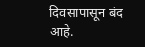दिवसापासून बंद आहे.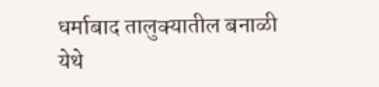धर्माबाद तालुक्यातील बनाळी येथे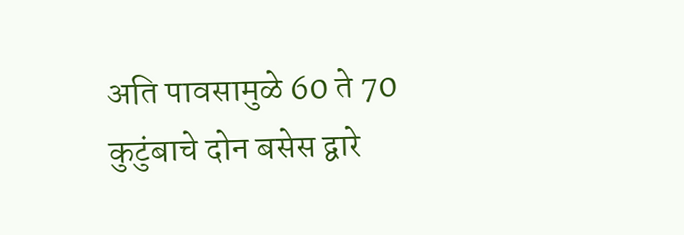अति पावसामुळे 60 ते 70 कुटुंबाचे दोन बसेस द्वारे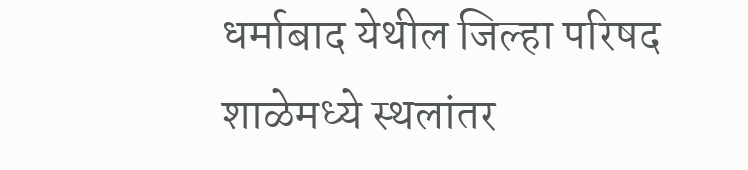धर्माबाद येथील जिल्हा परिषद शाळेमध्ये स्थलांतर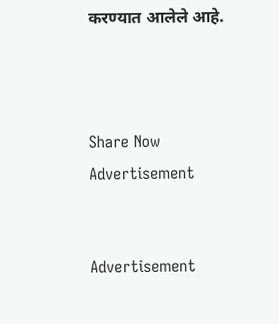करण्यात आलेले आहे.



Share Now
Advertisement


Advertisement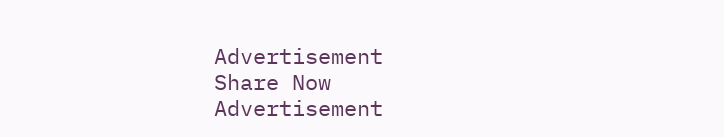Advertisement
Share Now
Advertisement